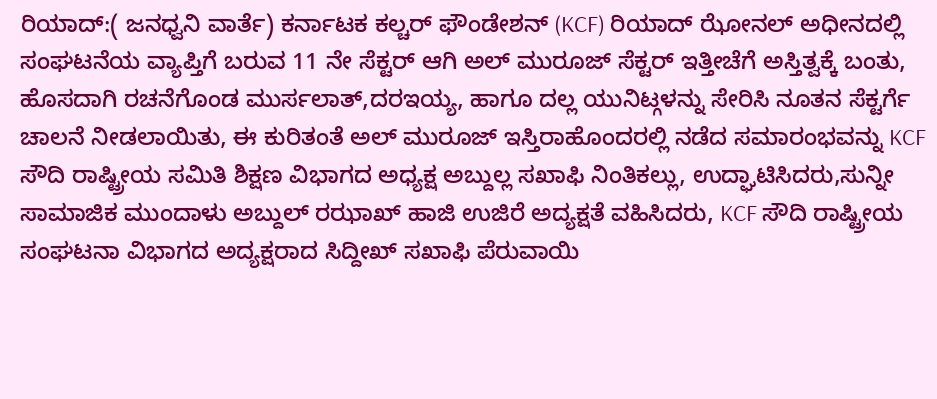ರಿಯಾದ್:( ಜನಧ್ವನಿ ವಾರ್ತೆ) ಕರ್ನಾಟಕ ಕಲ್ಚರ್ ಫೌಂಡೇಶನ್ (KCF) ರಿಯಾದ್ ಝೋನಲ್ ಅಧೀನದಲ್ಲಿ ಸಂಘಟನೆಯ ವ್ಯಾಪ್ತಿಗೆ ಬರುವ 11 ನೇ ಸೆಕ್ಟರ್ ಆಗಿ ಅಲ್ ಮುರೂಜ್ ಸೆಕ್ಟರ್ ಇತ್ತೀಚೆಗೆ ಅಸ್ತಿತ್ವಕ್ಕೆ ಬಂತು, ಹೊಸದಾಗಿ ರಚನೆಗೊಂಡ ಮುರ್ಸಲಾತ್,ದರಇಯ್ಯ, ಹಾಗೂ ದಲ್ಲ ಯುನಿಟ್ಗಳನ್ನು ಸೇರಿಸಿ ನೂತನ ಸೆಕ್ಟರ್ಗೆ ಚಾಲನೆ ನೀಡಲಾಯಿತು, ಈ ಕುರಿತಂತೆ ಅಲ್ ಮುರೂಜ್ ಇಸ್ತಿರಾಹೊಂದರಲ್ಲಿ ನಡೆದ ಸಮಾರಂಭವನ್ನು KCF ಸೌದಿ ರಾಷ್ಟ್ರೀಯ ಸಮಿತಿ ಶಿಕ್ಷಣ ವಿಭಾಗದ ಅಧ್ಯಕ್ಷ ಅಬ್ದುಲ್ಲ ಸಖಾಫಿ ನಿಂತಿಕಲ್ಲು, ಉದ್ಘಾಟಿಸಿದರು,ಸುನ್ನೀ ಸಾಮಾಜಿಕ ಮುಂದಾಳು ಅಬ್ದುಲ್ ರಝಾಖ್ ಹಾಜಿ ಉಜಿರೆ ಅದ್ಯಕ್ಷತೆ ವಹಿಸಿದರು, KCF ಸೌದಿ ರಾಷ್ಟ್ರೀಯ ಸಂಘಟನಾ ವಿಭಾಗದ ಅದ್ಯಕ್ಷರಾದ ಸಿದ್ದೀಖ್ ಸಖಾಫಿ ಪೆರುವಾಯಿ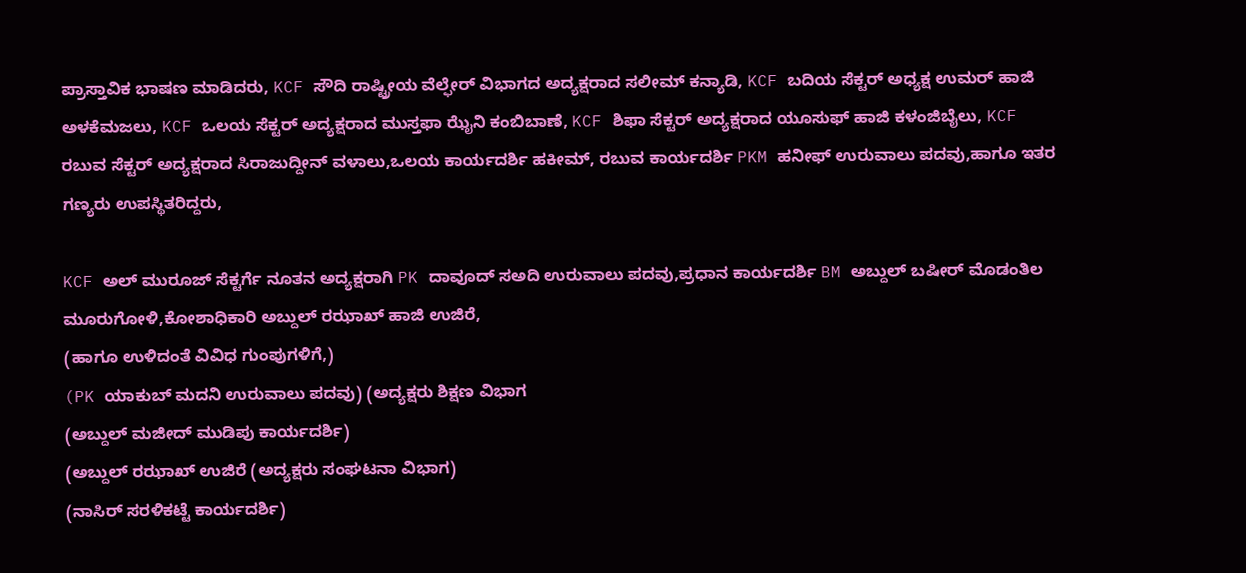ಪ್ರಾಸ್ತಾವಿಕ ಭಾಷಣ ಮಾಡಿದರು, KCF ಸೌದಿ ರಾಷ್ಟ್ರೀಯ ವೆಲ್ಫೇರ್ ವಿಭಾಗದ ಅದ್ಯಕ್ಷರಾದ ಸಲೀಮ್ ಕನ್ಯಾಡಿ, KCF ಬದಿಯ ಸೆಕ್ಟರ್ ಅಧ್ಯಕ್ಷ ಉಮರ್ ಹಾಜಿ ಅಳಕೆಮಜಲು, KCF ಒಲಯ ಸೆಕ್ಟರ್ ಅದ್ಯಕ್ಷರಾದ ಮುಸ್ತಫಾ ಝೈನಿ ಕಂಬಿಬಾಣೆ, KCF ಶಿಫಾ ಸೆಕ್ಟರ್ ಅದ್ಯಕ್ಷರಾದ ಯೂಸುಫ್ ಹಾಜಿ ಕಳಂಜಿಬೈಲು, KCF ರಬುವ ಸೆಕ್ಟರ್ ಅದ್ಯಕ್ಷರಾದ ಸಿರಾಜುದ್ದೀನ್ ವಳಾಲು,ಒಲಯ ಕಾರ್ಯದರ್ಶಿ ಹಕೀಮ್, ರಬುವ ಕಾರ್ಯದರ್ಶಿ PKM ಹನೀಫ್ ಉರುವಾಲು ಪದವು,ಹಾಗೂ ಇತರ ಗಣ್ಯರು ಉಪಸ್ಥಿತರಿದ್ದರು,

KCF ಅಲ್ ಮುರೂಜ್ ಸೆಕ್ಟರ್ಗೆ ನೂತನ ಅದ್ಯಕ್ಷರಾಗಿ PK ದಾವೂದ್ ಸಅದಿ ಉರುವಾಲು ಪದವು,ಪ್ರಧಾನ ಕಾರ್ಯದರ್ಶಿ BM ಅಬ್ದುಲ್ ಬಷೀರ್ ಮೊಡಂತಿಲ ಮೂರುಗೋಳಿ,ಕೋಶಾಧಿಕಾರಿ ಅಬ್ದುಲ್ ರಝಾಖ್ ಹಾಜಿ ಉಜಿರೆ,
(ಹಾಗೂ ಉಳಿದಂತೆ ವಿವಿಧ ಗುಂಪುಗಳಿಗೆ,)
(PK ಯಾಕುಬ್ ಮದನಿ ಉರುವಾಲು ಪದವು) (ಅದ್ಯಕ್ಷರು ಶಿಕ್ಷಣ ವಿಭಾಗ
(ಅಬ್ದುಲ್ ಮಜೀದ್ ಮುಡಿಪು ಕಾರ್ಯದರ್ಶಿ)
(ಅಬ್ದುಲ್ ರಝಾಖ್ ಉಜಿರೆ (ಅದ್ಯಕ್ಷರು ಸಂಘಟನಾ ವಿಭಾಗ)
(ನಾಸಿರ್ ಸರಳಿಕಟ್ಟೆ ಕಾರ್ಯದರ್ಶಿ)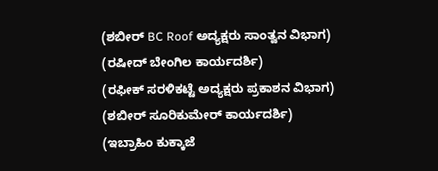(ಶಬೀರ್ BC Roof ಅದ್ಯಕ್ಷರು ಸಾಂತ್ವನ ವಿಭಾಗ)
(ರಷೀದ್ ಬೇಂಗಿಲ ಕಾರ್ಯದರ್ಶಿ)
(ರಫೀಕ್ ಸರಳಿಕಟ್ಟೆ ಅದ್ಯಕ್ಷರು ಪ್ರಕಾಶನ ವಿಭಾಗ)
(ಶಬೀರ್ ಸೂರಿಕುಮೇರ್ ಕಾರ್ಯದರ್ಶಿ)
(ಇಬ್ರಾಹಿಂ ಕುಕ್ಕಾಜೆ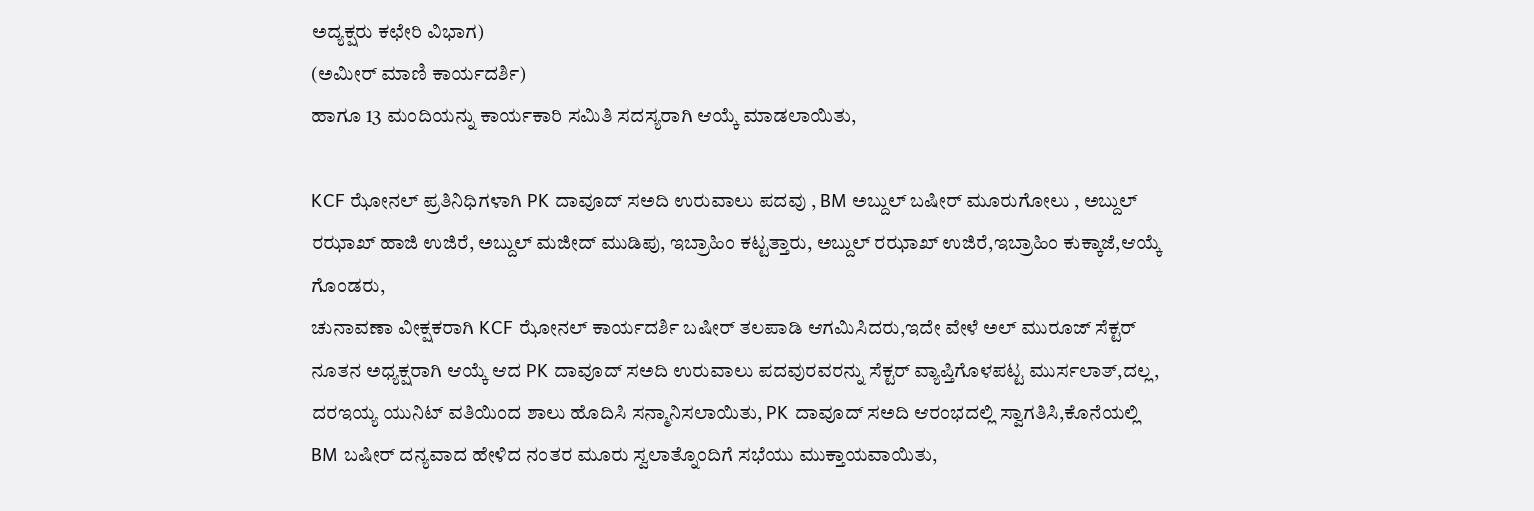ಅದ್ಯಕ್ಷರು ಕಛೇರಿ ವಿಭಾಗ)
(ಅಮೀರ್ ಮಾಣಿ ಕಾರ್ಯದರ್ಶಿ)
ಹಾಗೂ 13 ಮಂದಿಯನ್ನು ಕಾರ್ಯಕಾರಿ ಸಮಿತಿ ಸದಸ್ಯರಾಗಿ ಆಯ್ಕೆ ಮಾಡಲಾಯಿತು,

KCF ಝೋನಲ್ ಪ್ರತಿನಿಧಿಗಳಾಗಿ PK ದಾವೂದ್ ಸಅದಿ ಉರುವಾಲು ಪದವು , BM ಅಬ್ದುಲ್ ಬಷೀರ್ ಮೂರುಗೋಲು , ಅಬ್ದುಲ್ ರಝಾಖ್ ಹಾಜಿ ಉಜಿರೆ, ಅಬ್ದುಲ್ ಮಜೀದ್ ಮುಡಿಪು, ಇಬ್ರಾಹಿಂ ಕಟ್ಟತ್ತಾರು, ಅಬ್ದುಲ್ ರಝಾಖ್ ಉಜಿರೆ,ಇಬ್ರಾಹಿಂ ಕುಕ್ಕಾಜೆ,ಆಯ್ಕೆ ಗೊಂಡರು,
ಚುನಾವಣಾ ವೀಕ್ಷಕರಾಗಿ KCF ಝೋನಲ್ ಕಾರ್ಯದರ್ಶಿ ಬಷೀರ್ ತಲಪಾಡಿ ಆಗಮಿಸಿದರು,ಇದೇ ವೇಳೆ ಅಲ್ ಮುರೂಜ್ ಸೆಕ್ಟರ್ ನೂತನ ಅಧ್ಯಕ್ಷರಾಗಿ ಆಯ್ಕೆ ಆದ PK ದಾವೂದ್ ಸಅದಿ ಉರುವಾಲು ಪದವುರವರನ್ನು ಸೆಕ್ಟರ್ ವ್ಯಾಪ್ತಿಗೊಳಪಟ್ಟ ಮುರ್ಸಲಾತ್,ದಲ್ಲ, ದರಇಯ್ಯ ಯುನಿಟ್ ವತಿಯಿಂದ ಶಾಲು ಹೊದಿಸಿ ಸನ್ಮಾನಿಸಲಾಯಿತು, PK ದಾವೂದ್ ಸಅದಿ ಆರಂಭದಲ್ಲಿ ಸ್ವಾಗತಿಸಿ,ಕೊನೆಯಲ್ಲಿ BM ಬಷೀರ್ ದನ್ಯವಾದ ಹೇಳಿದ ನಂತರ ಮೂರು ಸ್ವಲಾತ್ನೊಂದಿಗೆ ಸಭೆಯು ಮುಕ್ತಾಯವಾಯಿತು,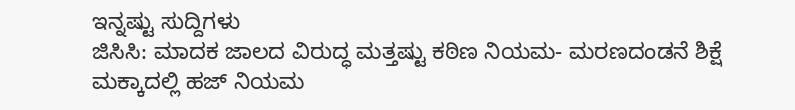ಇನ್ನಷ್ಟು ಸುದ್ದಿಗಳು
ಜಿಸಿಸಿ: ಮಾದಕ ಜಾಲದ ವಿರುದ್ಧ ಮತ್ತಷ್ಟು ಕಠಿಣ ನಿಯಮ- ಮರಣದಂಡನೆ ಶಿಕ್ಷೆ
ಮಕ್ಕಾದಲ್ಲಿ ಹಜ್ ನಿಯಮ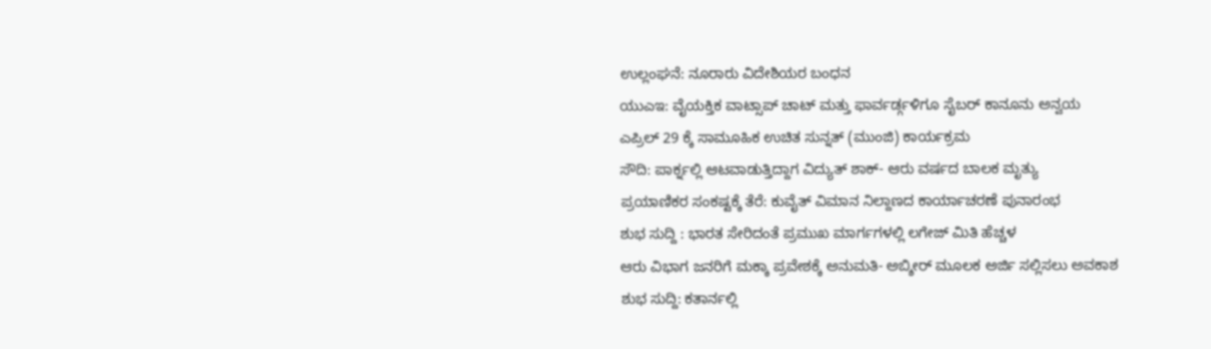ಉಲ್ಲಂಘನೆ: ನೂರಾರು ವಿದೇಶಿಯರ ಬಂಧನ
ಯುಎಇ: ವೈಯಕ್ತಿಕ ವಾಟ್ಸಾಪ್ ಚಾಟ್ ಮತ್ತು ಫಾರ್ವರ್ಡ್ಗಳಿಗೂ ಸೈಬರ್ ಕಾನೂನು ಅನ್ವಯ
ಎಪ್ರಿಲ್ 29 ಕ್ಕೆ ಸಾಮೂಹಿಕ ಉಚಿತ ಸುನ್ನತ್ (ಮುಂಜಿ) ಕಾರ್ಯಕ್ರಮ
ಸೌದಿ: ಪಾರ್ಕ್ನಲ್ಲಿ ಆಟವಾಡುತ್ತಿದ್ದಾಗ ವಿದ್ಯುತ್ ಶಾಕ್- ಆರು ವರ್ಷದ ಬಾಲಕ ಮೃತ್ಯು
ಪ್ರಯಾಣಿಕರ ಸಂಕಷ್ಟಕ್ಕೆ ತೆರೆ: ಕುವೈತ್ ವಿಮಾನ ನಿಲ್ದಾಣದ ಕಾರ್ಯಾಚರಣೆ ಪುನಾರಂಭ
ಶುಭ ಸುದ್ದಿ : ಭಾರತ ಸೇರಿದಂತೆ ಪ್ರಮುಖ ಮಾರ್ಗಗಳಲ್ಲಿ ಲಗೇಜ್ ಮಿತಿ ಹೆಚ್ಚಳ
ಆರು ವಿಭಾಗ ಜನರಿಗೆ ಮಕ್ಕಾ ಪ್ರವೇಶಕ್ಕೆ ಅನುಮತಿ- ಅಬ್ಶೀರ್ ಮೂಲಕ ಅರ್ಜಿ ಸಲ್ಲಿಸಲು ಅವಕಾಶ
ಶುಭ ಸುದ್ದಿ: ಕತಾರ್ನಲ್ಲಿ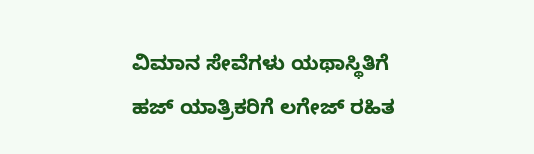ವಿಮಾನ ಸೇವೆಗಳು ಯಥಾಸ್ಥಿತಿಗೆ
ಹಜ್ ಯಾತ್ರಿಕರಿಗೆ ಲಗೇಜ್ ರಹಿತ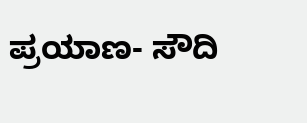ಪ್ರಯಾಣ- ಸೌದಿ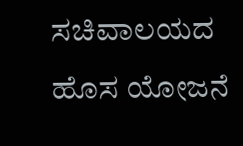ಸಚಿವಾಲಯದ ಹೊಸ ಯೋಜನೆ